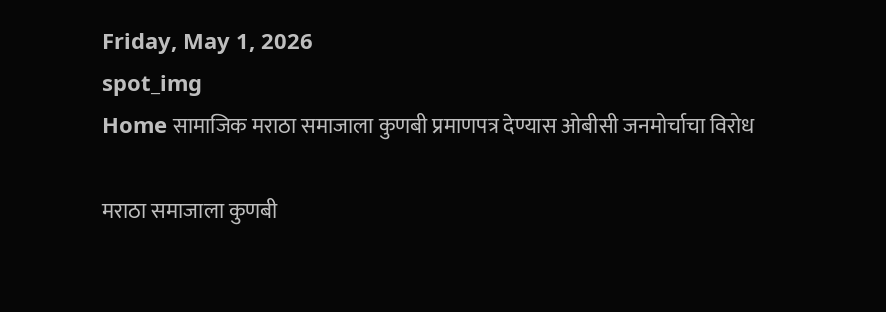Friday, May 1, 2026
spot_img
Home सामाजिक मराठा समाजाला कुणबी प्रमाणपत्र देण्यास ओबीसी जनमोर्चाचा विरोध

मराठा समाजाला कुणबी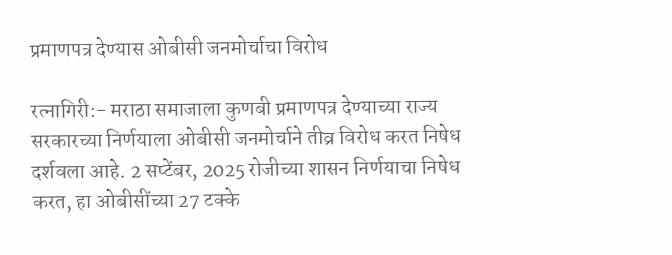प्रमाणपत्र देण्यास ओबीसी जनमोर्चाचा विरोध

रत्नागिरी:- मराठा समाजाला कुणबी प्रमाणपत्र देण्याच्या राज्य सरकारच्या निर्णयाला ओबीसी जनमोर्चाने तीव्र विरोध करत निषेध दर्शवला आहे. 2 सप्टेंबर, 2025 रोजीच्या शासन निर्णयाचा निषेध करत, हा ओबीसींच्या 27 टक्के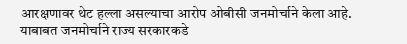आरक्षणावर थेट हल्ला असल्याचा आरोप ओबीसी जनमोर्चाने केला आहे. याबाबत जनमोर्चाने राज्य सरकारकडे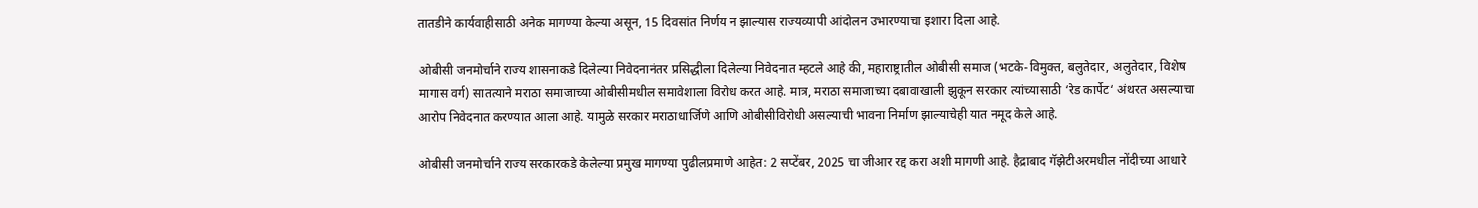तातडीने कार्यवाहीसाठी अनेक मागण्या केल्या असून, 15 दिवसांत निर्णय न झाल्यास राज्यव्यापी आंदोलन उभारण्याचा इशारा दिला आहे.

ओबीसी जनमोर्चाने राज्य शासनाकडे दिलेल्या निवेदनानंतर प्रसिद्धीला दिलेल्या निवेदनात म्हटले आहे की, महाराष्ट्रातील ओबीसी समाज (भटके-विमुक्त, बलुतेदार, अलुतेदार, विशेष मागास वर्ग) सातत्याने मराठा समाजाच्या ओबीसीमधील समावेशाला विरोध करत आहे. मात्र, मराठा समाजाच्या दबावाखाली झुकून सरकार त्यांच्यासाठी ‘रेड कार्पेट‘ अंथरत असल्याचा आरोप निवेदनात करण्यात आला आहे. यामुळे सरकार मराठाधार्जिणे आणि ओबीसीविरोधी असल्याची भावना निर्माण झाल्याचेही यात नमूद केले आहे.

ओबीसी जनमोर्चाने राज्य सरकारकडे केलेल्या प्रमुख मागण्या पुढीलप्रमाणे आहेत: 2 सप्टेंबर, 2025 चा जीआर रद्द करा अशी मागणी आहे. हैद्राबाद गॅझेटीअरमधील नोंदीच्या आधारे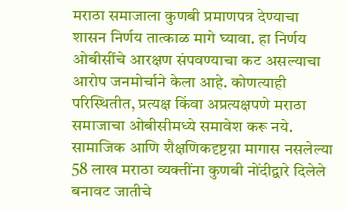मराठा समाजाला कुणबी प्रमाणपत्र देण्याचा शासन निर्णय तात्काळ मागे घ्यावा. हा निर्णय ओबीसींचे आरक्षण संपवण्याचा कट असल्याचा आरोप जनमोर्चाने केला आहे. कोणत्याही परिस्थितीत, प्रत्यक्ष किंवा अप्रत्यक्षपणे मराठा समाजाचा ओबीसीमध्ये समावेश करू नये. सामाजिक आणि शैक्षणिकदृष्टय़ा मागास नसलेल्या 58 लाख मराठा व्यक्तींना कुणबी नोंदीद्वारे दिलेले बनावट जातीचे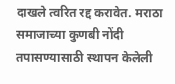दाखले त्वरित रद्द करावेत. मराठा समाजाच्या कुणबी नोंदी तपासण्यासाठी स्थापन केलेली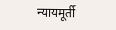न्यायमूर्ती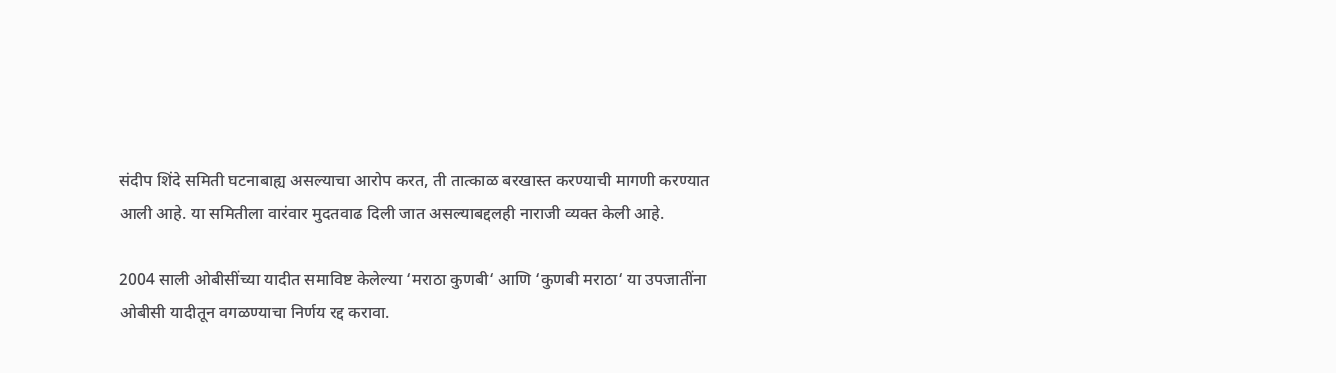संदीप शिंदे समिती घटनाबाह्य असल्याचा आरोप करत, ती तात्काळ बरखास्त करण्याची मागणी करण्यात आली आहे. या समितीला वारंवार मुदतवाढ दिली जात असल्याबद्दलही नाराजी व्यक्त केली आहे.

2004 साली ओबीसींच्या यादीत समाविष्ट केलेल्या ‘मराठा कुणबी‘ आणि ‘कुणबी मराठा‘ या उपजातींना ओबीसी यादीतून वगळण्याचा निर्णय रद्द करावा.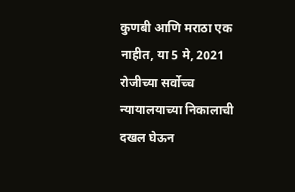कुणबी आणि मराठा एक नाहीत, या 5 मे, 2021 रोजीच्या सर्वोच्च न्यायालयाच्या निकालाची दखल घेऊन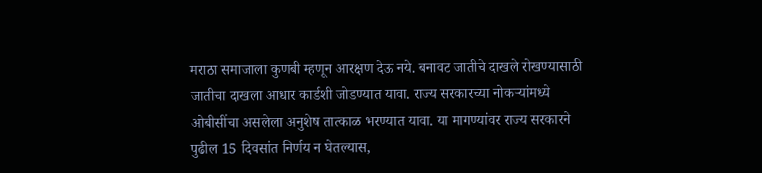मराठा समाजाला कुणबी म्हणून आरक्षण देऊ नये. बनावट जातीचे दाखले रोखण्यासाठी जातीचा दाखला आधार कार्डशी जोडण्यात यावा. राज्य सरकारच्या नोकऱ्यांमध्ये ओबीसींचा असलेला अनुशेष तात्काळ भरण्यात यावा. या मागण्यांवर राज्य सरकारने पुढील 15 दिवसांत निर्णय न घेतल्यास,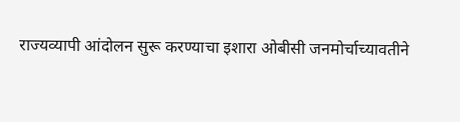राज्यव्यापी आंदोलन सुरू करण्याचा इशारा ओबीसी जनमोर्चाच्यावतीने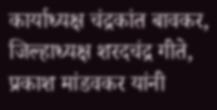कार्याध्यक्ष चंद्रकांत बावकर, जिल्हाध्यक्ष शरदचंद्र गीते, प्रकाश मांडवकर यांनी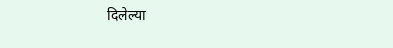दिलेल्या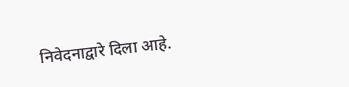निवेदनाद्वारे दिला आहे.